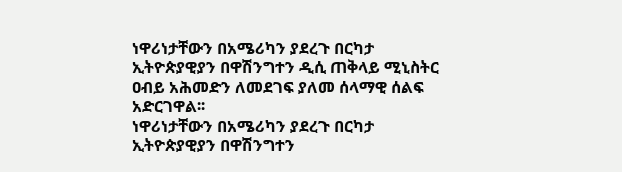ነዋሪነታቸውን በአሜሪካን ያደረጉ በርካታ ኢትዮጵያዊያን በዋሽንግተን ዲሲ ጠቅላይ ሚኒስትር ዐብይ አሕመድን ለመደገፍ ያለመ ሰላማዊ ሰልፍ አድርገዋል፡፡
ነዋሪነታቸውን በአሜሪካን ያደረጉ በርካታ ኢትዮጵያዊያን በዋሽንግተን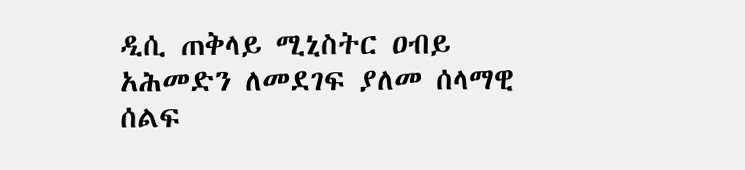ዲሲ ጠቅላይ ሚኒስትር ዐብይ አሕመድን ለመደገፍ ያለመ ሰላማዊ ሰልፍ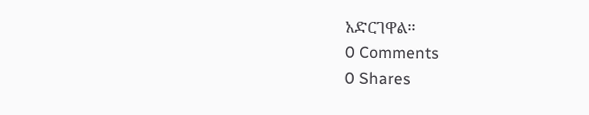አድርገዋል፡፡
0 Comments
0 Shares